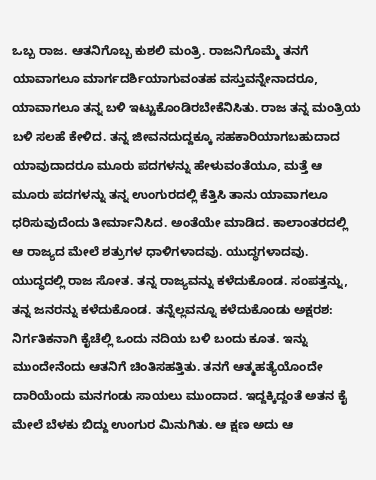ಒಬ್ಬ ರಾಜ. ಆತನಿಗೊಬ್ಬ ಕುಶಲಿ ಮಂತ್ರಿ. ರಾಜನಿಗೊಮ್ಮೆ ತನಗೆ ಯಾವಾಗಲೂ ಮಾರ್ಗದರ್ಶಿಯಾಗುವಂತಹ ವಸ್ತುವನ್ನೇನಾದರೂ, ಯಾವಾಗಲೂ ತನ್ನ ಬಳಿ ಇಟ್ಟುಕೊಂಡಿರಬೇಕೆನಿಸಿತು. ರಾಜ ತನ್ನ ಮಂತ್ರಿಯ ಬಳಿ ಸಲಹೆ ಕೇಳಿದ. ತನ್ನ ಜೀವನದುದ್ದಕ್ಕೂ ಸಹಕಾರಿಯಾಗಬಹುದಾದ ಯಾವುದಾದರೂ ಮೂರು ಪದಗಳನ್ನು ಹೇಳುವಂತೆಯೂ, ಮತ್ತೆ ಆ ಮೂರು ಪದಗಳನ್ನು ತನ್ನ ಉಂಗುರದಲ್ಲಿ ಕೆತ್ತಿಸಿ ತಾನು ಯಾವಾಗಲೂ ಧರಿಸುವುದೆಂದು ತೀರ್ಮಾನಿಸಿದ. ಅಂತೆಯೇ ಮಾಡಿದ. ಕಾಲಾಂತರದಲ್ಲಿ ಆ ರಾಜ್ಯದ ಮೇಲೆ ಶತ್ರುಗಳ ಧಾಳಿಗಳಾದವು. ಯುದ್ಧಗಳಾದವು. ಯುದ್ಧದಲ್ಲಿ ರಾಜ ಸೋತ. ತನ್ನ ರಾಜ್ಯವನ್ನು ಕಳೆದುಕೊಂಡ. ಸಂಪತ್ತನ್ನು, ತನ್ನ ಜನರನ್ನು ಕಳೆದುಕೊಂಡ. ತನ್ನೆಲ್ಲವನ್ನೂ ಕಳೆದುಕೊಂಡು ಅಕ್ಷರಶ: ನಿರ್ಗತಿಕನಾಗಿ ಕೈಚೆಲ್ಲಿ ಒಂದು ನದಿಯ ಬಳಿ ಬಂದು ಕೂತ. ಇನ್ನು ಮುಂದೇನೆಂದು ಆತನಿಗೆ ಚಿಂತಿಸಹತ್ತಿತು. ತನಗೆ ಆತ್ಮಹತ್ಯೆಯೊಂದೇ ದಾರಿಯೆಂದು ಮನಗಂಡು ಸಾಯಲು ಮುಂದಾದ. ಇದ್ದಕ್ಕಿದ್ದಂತೆ ಅತನ ಕೈ ಮೇಲೆ ಬೆಳಕು ಬಿದ್ದು ಉಂಗುರ ಮಿನುಗಿತು. ಆ ಕ್ಷಣ ಅದು ಆ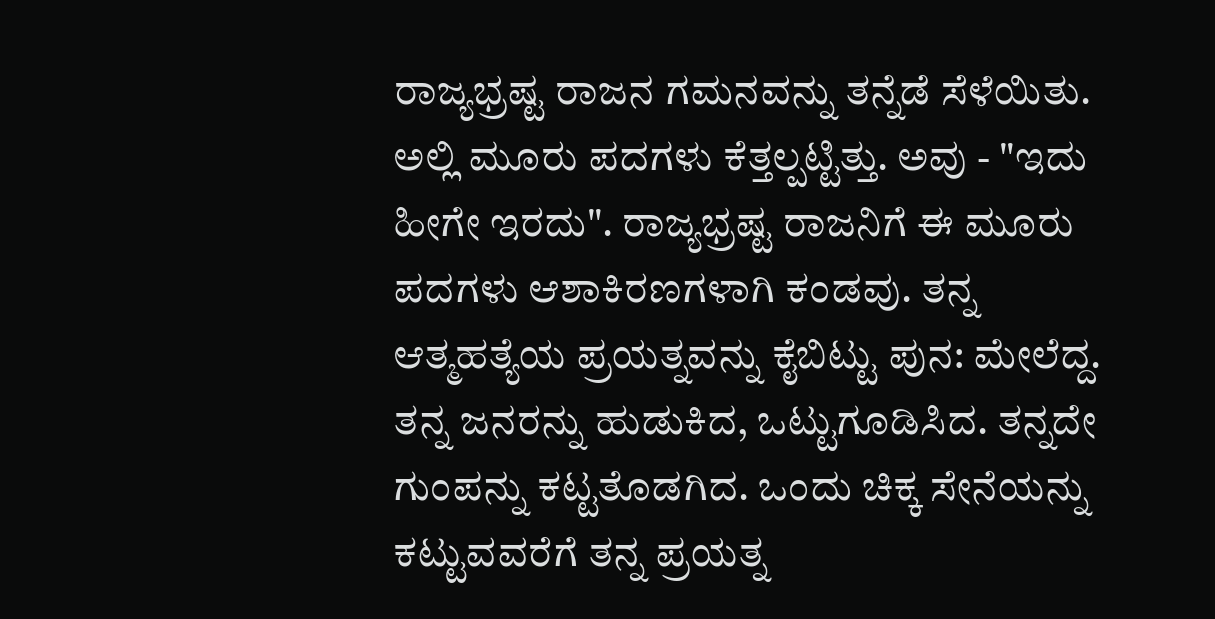ರಾಜ್ಯಭ್ರಷ್ಟ ರಾಜನ ಗಮನವನ್ನು ತನ್ನೆಡೆ ಸೆಳೆಯಿತು. ಅಲ್ಲಿ ಮೂರು ಪದಗಳು ಕೆತ್ತಲ್ಪಟ್ಟಿತ್ತು. ಅವು - "ಇದು ಹೀಗೇ ಇರದು". ರಾಜ್ಯಭ್ರಷ್ಟ ರಾಜನಿಗೆ ಈ ಮೂರು ಪದಗಳು ಆಶಾಕಿರಣಗಳಾಗಿ ಕಂಡವು. ತನ್ನ ಆತ್ಮಹತ್ಯೆಯ ಪ್ರಯತ್ನವನ್ನು ಕೈಬಿಟ್ಟು ಪುನ: ಮೇಲೆದ್ದ. ತನ್ನ ಜನರನ್ನು ಹುಡುಕಿದ, ಒಟ್ಟುಗೂಡಿಸಿದ. ತನ್ನದೇ ಗುಂಪನ್ನು ಕಟ್ಟತೊಡಗಿದ. ಒಂದು ಚಿಕ್ಕ ಸೇನೆಯನ್ನು ಕಟ್ಟುವವರೆಗೆ ತನ್ನ ಪ್ರಯತ್ನ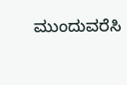ಮುಂದುವರೆಸಿ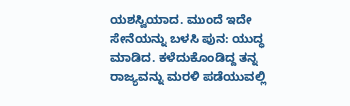ಯಶಸ್ವಿಯಾದ. ಮುಂದೆ ಇದೇ ಸೇನೆಯನ್ನು ಬಳಸಿ ಪುನ: ಯುದ್ಧ ಮಾಡಿದ. ಕಳೆದುಕೊಂಡಿದ್ದ ತನ್ನ ರಾಜ್ಯವನ್ನು ಮರಳಿ ಪಡೆಯುವಲ್ಲಿ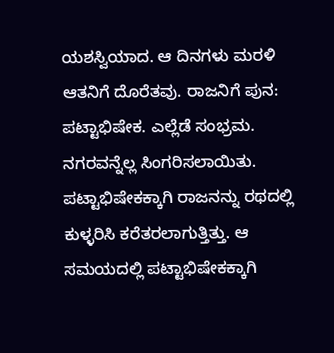ಯಶಸ್ವಿಯಾದ. ಆ ದಿನಗಳು ಮರಳಿ ಆತನಿಗೆ ದೊರೆತವು. ರಾಜನಿಗೆ ಪುನ: ಪಟ್ಟಾಭಿಷೇಕ. ಎಲ್ಲೆಡೆ ಸಂಭ್ರಮ. ನಗರವನ್ನೆಲ್ಲ ಸಿಂಗರಿಸಲಾಯಿತು. ಪಟ್ಟಾಭಿಷೇಕಕ್ಕಾಗಿ ರಾಜನನ್ನು ರಥದಲ್ಲಿ ಕುಳ್ಳರಿಸಿ ಕರೆತರಲಾಗುತ್ತಿತ್ತು. ಆ ಸಮಯದಲ್ಲಿ ಪಟ್ಟಾಭಿಷೇಕಕ್ಕಾಗಿ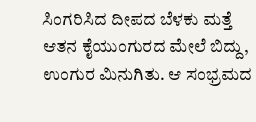ಸಿಂಗರಿಸಿದ ದೀಪದ ಬೆಳಕು ಮತ್ತೆ ಆತನ ಕೈಯುಂಗುರದ ಮೇಲೆ ಬಿದ್ದು, ಉಂಗುರ ಮಿನುಗಿತು. ಆ ಸಂಭ್ರಮದ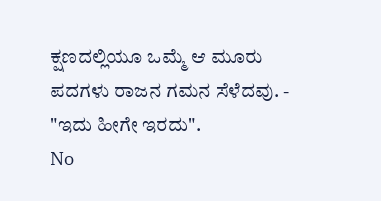ಕ್ಷಣದಲ್ಲಿಯೂ ಒಮ್ಮೆ ಆ ಮೂರು ಪದಗಳು ರಾಜನ ಗಮನ ಸೆಳೆದವು. - "ಇದು ಹೀಗೇ ಇರದು".
No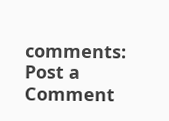comments:
Post a Comment